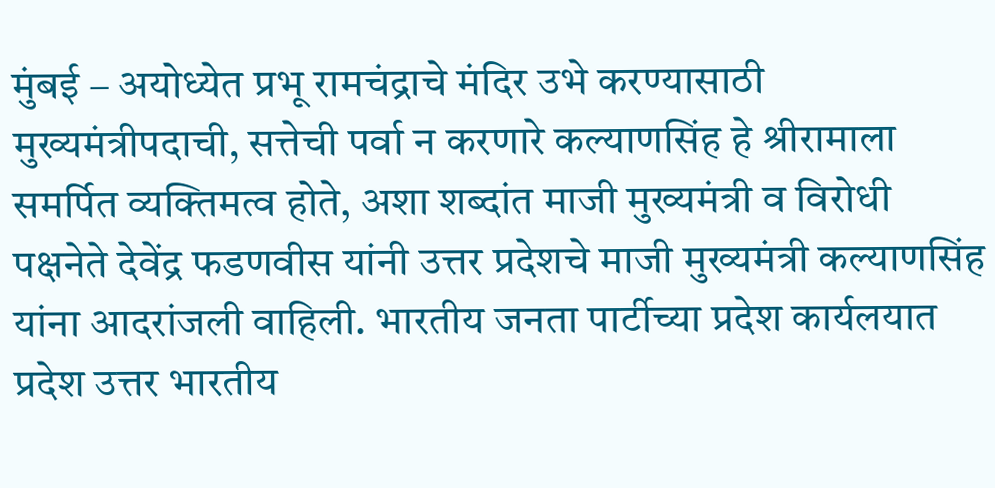मुंबई – अयोध्येत प्रभू रामचंद्राचे मंदिर उभे करण्यासाठी मुख्यमंत्रीपदाची, सत्तेची पर्वा न करणारे कल्याणसिंह हे श्रीरामाला समर्पित व्यक्तिमत्व होते, अशा शब्दांत माजी मुख्यमंत्री व विरोधी पक्षनेते देवेंद्र फडणवीस यांनी उत्तर प्रदेशचे माजी मुख्यमंत्री कल्याणसिंह यांना आदरांजली वाहिली. भारतीय जनता पार्टीच्या प्रदेश कार्यलयात प्रदेश उत्तर भारतीय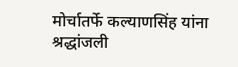मोर्चातर्फे कल्याणसिंह यांना श्रद्धांजली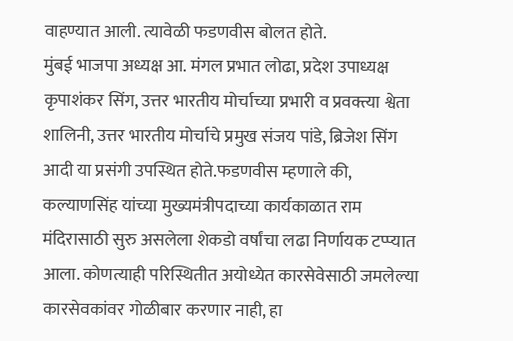वाहण्यात आली. त्यावेळी फडणवीस बोलत होते.
मुंबई भाजपा अध्यक्ष आ. मंगल प्रभात लोढा, प्रदेश उपाध्यक्ष कृपाशंकर सिंग, उत्तर भारतीय मोर्चाच्या प्रभारी व प्रवक्त्या श्वेता शालिनी, उत्तर भारतीय मोर्चाचे प्रमुख संजय पांडे, ब्रिजेश सिंग आदी या प्रसंगी उपस्थित होते.फडणवीस म्हणाले की, कल्याणसिंह यांच्या मुख्यमंत्रीपदाच्या कार्यकाळात राम मंदिरासाठी सुरु असलेला शेकडो वर्षांचा लढा निर्णायक टप्प्यात आला. कोणत्याही परिस्थितीत अयोध्येत कारसेवेसाठी जमलेल्या कारसेवकांवर गोळीबार करणार नाही, हा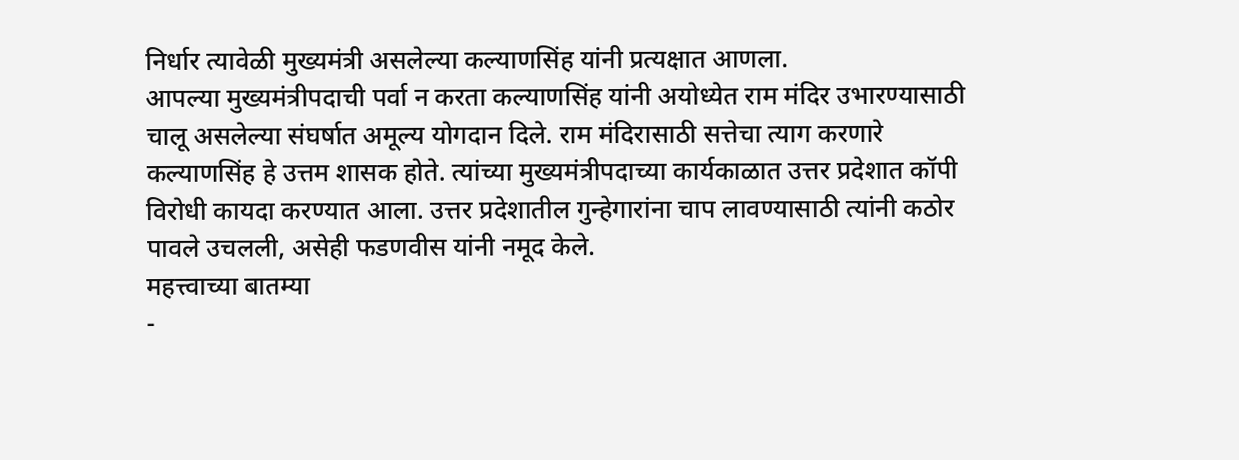निर्धार त्यावेळी मुख्यमंत्री असलेल्या कल्याणसिंह यांनी प्रत्यक्षात आणला.
आपल्या मुख्यमंत्रीपदाची पर्वा न करता कल्याणसिंह यांनी अयोध्येत राम मंदिर उभारण्यासाठी चालू असलेल्या संघर्षात अमूल्य योगदान दिले. राम मंदिरासाठी सत्तेचा त्याग करणारे कल्याणसिंह हे उत्तम शासक होते. त्यांच्या मुख्यमंत्रीपदाच्या कार्यकाळात उत्तर प्रदेशात कॉपी विरोधी कायदा करण्यात आला. उत्तर प्रदेशातील गुन्हेगारांना चाप लावण्यासाठी त्यांनी कठोर पावले उचलली, असेही फडणवीस यांनी नमूद केले.
महत्त्वाच्या बातम्या
-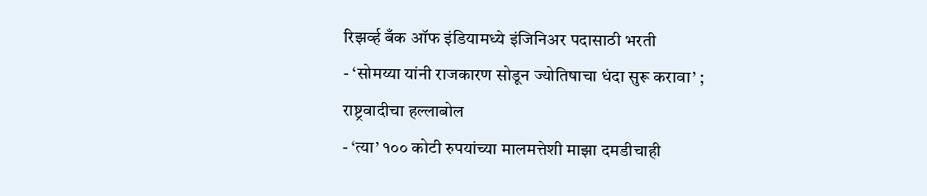रिझर्व्ह बँक ऑफ इंडियामध्ये इंजिनिअर पदासाठी भरती
- ‘सोमय्या यांनी राजकारण सोडून ज्योतिषाचा धंदा सुरू करावा’ ; राष्ट्रवादीचा हल्लाबोल
- ‘त्या’ १०० कोटी रुपयांच्या मालमत्तेशी माझा दमडीचाही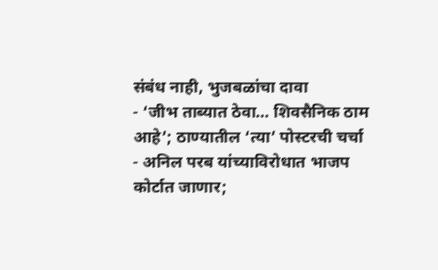संबंध नाही, भुजबळांचा दावा
- ‘जीभ ताब्यात ठेवा… शिवसैनिक ठाम आहे’; ठाण्यातील ‘त्या’ पोस्टरची चर्चा
- अनिल परब यांच्याविरोधात भाजप कोर्टात जाणार;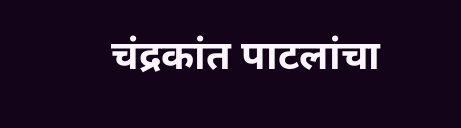चंद्रकांत पाटलांचा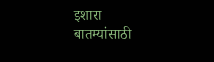इशारा
बातम्यांसाठी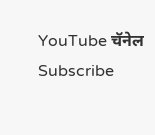YouTube चॅनेल Subscribe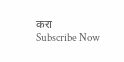करा
Subscribe Now